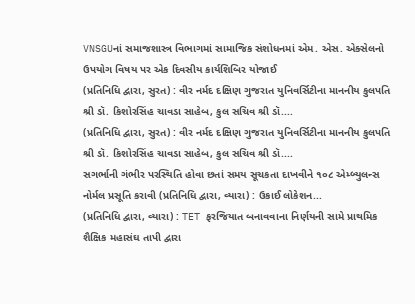VNSGUનાં સમાજશાસ્ત્ર વિભાગમાં સામાજિક સંશોધનમાં એમ. એસ. એક્સેલનો ઉપયોગ વિષય પર એક દિવસીય કાર્યશિબિર યોજાઈ
(પ્રતિનિધિ દ્વારા, સુરત) : વીર નર્મદ દક્ષિણ ગુજરાત યુનિવર્સિટીના માનનીય કુલપતિ શ્રી ડૉ. કિશોરસિંહ ચાવડા સાહેબ, કુલ સચિવ શ્રી ડૉ....
(પ્રતિનિધિ દ્વારા, સુરત) : વીર નર્મદ દક્ષિણ ગુજરાત યુનિવર્સિટીના માનનીય કુલપતિ શ્રી ડૉ. કિશોરસિંહ ચાવડા સાહેબ, કુલ સચિવ શ્રી ડૉ....
સગર્ભાની ગંભીર પરસ્થિતિ હોવા છતાં સમય સૂચકતા દાખવીને ૧૦૮ એમ્બ્યુલન્સ નોર્મલ પ્રસૂતિ કરાવી (પ્રતિનિધિ દ્વારા, વ્યારા) : ઉકાઈ લોકેશન...
(પ્રતિનિધિ દ્વારા, વ્યારા) : TET ફરજિયાત બનાવવાના નિર્ણયની સામે પ્રાથમિક શૈક્ષિક મહાસંઘ તાપી દ્વારા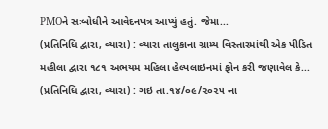PMOને સઃબોધીને આવેદનપત્ર આપ્યું હતું. જેમા...
(પ્રતિનિધિ દ્વારા, વ્યારા) : વ્યારા તાલુકાના ગ્રામ્ય વિસ્તારમાંથી એક પીડિત મહીલા દ્વારા ૧૮૧ અભયમ મહિલા હેલ્પલાઇનમાં ફોન કરી જણાવેલ કે...
(પ્રતિનિધિ દ્વારા, વ્યારા) : ગઇ તા.૧૪/૦૯/૨૦૨૫ ના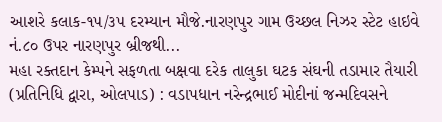આશરે કલાક-૧૫/૩૫ દરમ્યાન મૌજે.નારણપુર ગામ ઉચ્છલ નિઝર સ્ટેટ હાઇવે નં.૮૦ ઉપર નારણપુર બ્રીજથી...
મહા રક્તદાન કેમ્પને સફળતા બક્ષવા દરેક તાલુકા ઘટક સંઘની તડામાર તૈયારી (પ્રતિનિધિ દ્વારા, ઓલપાડ) : વડાપધાન નરેન્દ્રભાઈ મોદીનાં જન્મદિવસને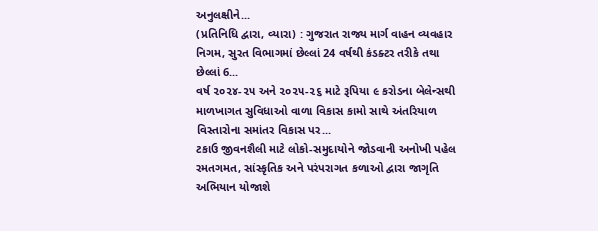અનુલક્ષીને...
(પ્રતિનિધિ દ્વારા, વ્યારા) : ગુજરાત રાજ્ય માર્ગ વાહન વ્યવહાર નિગમ, સુરત વિભાગમાં છેલ્લાં 24 વર્ષથી કંડક્ટર તરીકે તથા છેલ્લાં 6...
વર્ષ ૨૦૨૪-૨૫ અને ૨૦૨૫-૨૬ માટે રૂપિયા ૯ કરોડના બેલેન્સથી માળખાગત સુવિધાઓ વાળા વિકાસ કામો સાથે અંતરિયાળ વિસ્તારોના સમાંતર વિકાસ પર...
ટકાઉ જીવનશૈલી માટે લોકો-સમુદાયોને જોડવાની અનોખી પહેલ રમતગમત, સાંસ્કૃતિક અને પરંપરાગત કળાઓ દ્વારા જાગૃતિ અભિયાન યોજાશે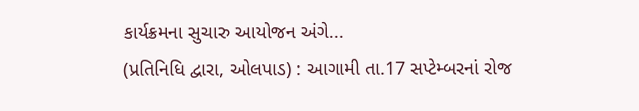કાર્યક્રમના સુચારુ આયોજન અંગે...
(પ્રતિનિધિ દ્વારા, ઓલપાડ) : આગામી તા.17 સપ્ટેમ્બરનાં રોજ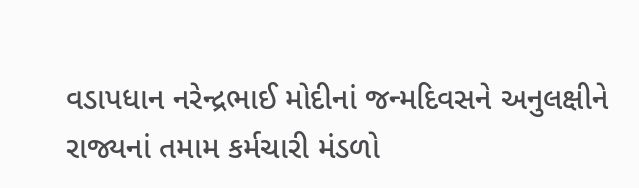વડાપધાન નરેન્દ્રભાઈ મોદીનાં જન્મદિવસને અનુલક્ષીને રાજ્યનાં તમામ કર્મચારી મંડળો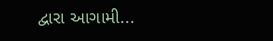દ્વારા આગામી...